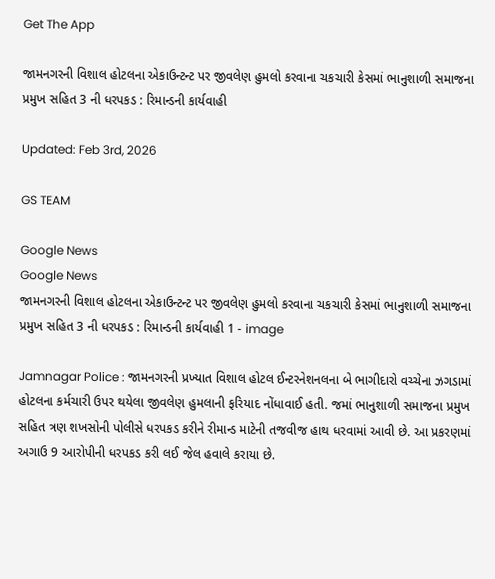Get The App

જામનગરની વિશાલ હોટલના એકાઉન્ટન્ટ પર જીવલેણ હુમલો કરવાના ચકચારી કેસમાં ભાનુશાળી સમાજના પ્રમુખ સહિત 3 ની ધરપકડ : રિમાન્ડની કાર્યવાહી

Updated: Feb 3rd, 2026

GS TEAM

Google News
Google News
જામનગરની વિશાલ હોટલના એકાઉન્ટન્ટ પર જીવલેણ હુમલો કરવાના ચકચારી કેસમાં ભાનુશાળી સમાજના પ્રમુખ સહિત 3 ની ધરપકડ : રિમાન્ડની કાર્યવાહી 1 - image

Jamnagar Police : જામનગરની પ્રખ્યાત વિશાલ હોટલ ઈન્ટરનેશનલના બે ભાગીદારો વચ્ચેના ઝગડામાં હોટલના કર્મચારી ઉપર થયેલા જીવલેણ હુમલાની ફરિયાદ નોંધાવાઈ હતી. જમાં ભાનુશાળી સમાજના પ્રમુખ સહિત ત્રણ શખસોની પોલીસે ધરપકડ કરીને રીમાન્ડ માટેની તજવીજ હાથ ધરવામાં આવી છે. આ પ્રકરણમાં અગાઉ 9 આરોપીની ધરપકડ કરી લઈ જેલ હવાલે કરાયા છે.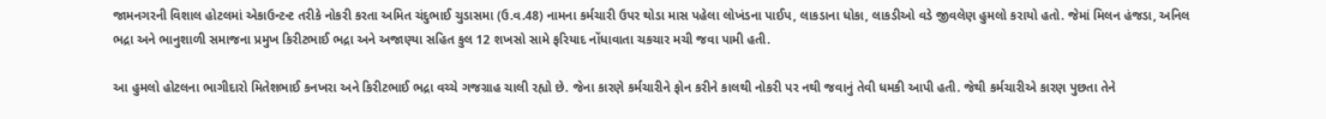જામનગરની વિશાલ હોટલમાં એકાઉન્ટન્ટ તરીકે નોકરી કરતા અમિત ચંદુભાઈ ચુડાસમા (ઉ.વ.48) નામના કર્મચારી ઉપર થોડા માસ પહેલા લોખંડના પાઈપ, લાકડાના ધોકા, લાકડીઓ વડે જીવલેણ હુમલો કરાયો હતો. જેમાં મિલન હંજડા, અનિલ ભદ્રા અને ભાનુશાળી સમાજના પ્રમુખ કિરીટભાઈ ભદ્રા અને અજાણ્યા સહિત કુલ 12 શખસો સામે ફરિયાદ નોંધાવાતા ચકચાર મચી જવા પામી હતી.

આ હુમલો હોટલના ભાગીદારો મિતેશભાઈ કનખરા અને કિરીટભાઈ ભદ્રા વચ્ચે ગજગ્રાહ ચાલી રહ્યો છે. જેના કારણે કર્મચારીને ફોન કરીને કાલથી નોકરી પર નથી જવાનું તેવી ધમકી આપી હતી. જેથી કર્મચારીએ કારણ પુછતા તેને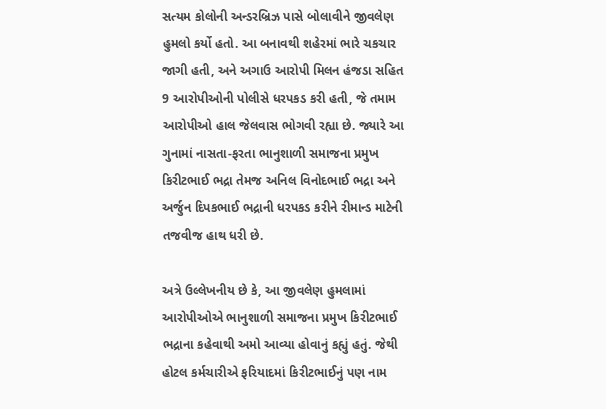સત્યમ કોલોની અન્ડરબ્રિઝ પાસે બોલાવીને જીવલેણ હુમલો કર્યો હતો. આ બનાવથી શહેરમાં ભારે ચકચાર જાગી હતી, અને અગાઉ આરોપી મિલન હંજડા સહિત 9 આરોપીઓની પોલીસે ધરપકડ કરી હતી, જે તમામ આરોપીઓ હાલ જેલવાસ ભોગવી રહ્યા છે. જ્યારે આ ગુનામાં નાસતા-ફરતા ભાનુશાળી સમાજના પ્રમુખ કિરીટભાઈ ભદ્રા તેમજ અનિલ વિનોદભાઈ ભદ્રા અને અર્જુન દિપકભાઈ ભદ્રાની ધરપકડ કરીને રીમાન્ડ માટેની તજવીજ હાથ ધરી છે.

અત્રે ઉલ્લેખનીય છે કે, આ જીવલેણ હુમલામાં આરોપીઓએ ભાનુશાળી સમાજના પ્રમુખ કિરીટભાઈ ભદ્રાના કહેવાથી અમો આવ્યા હોવાનું કહ્યું હતું. જેથી હોટલ કર્મચારીએ ફરિયાદમાં કિરીટભાઈનું પણ નામ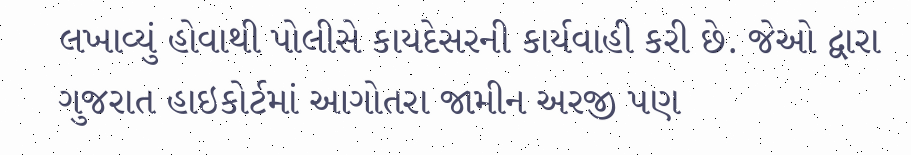લખાવ્યું હોવાથી પોલીસે કાયદેસરની કાર્યવાહી કરી છે. જેઓ દ્વારા ગુજરાત હાઇકોર્ટમાં આગોતરા જામીન અરજી પણ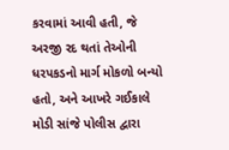કરવામાં આવી હતી, જે અરજી રદ થતાં તેઓની ધરપકડનો માર્ગ મોકળો બન્યો હતો, અને આખરે ગઈકાલે મોડી સાંજે પોલીસ દ્વારા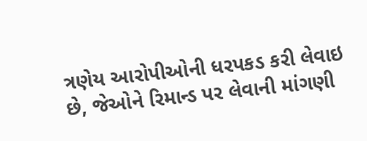ત્રણેય આરોપીઓની ધરપકડ કરી લેવાઇ છે, જેઓને રિમાન્ડ પર લેવાની માંગણી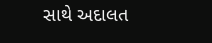સાથે અદાલત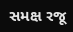સમક્ષ રજૂ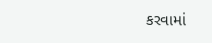કરવામાં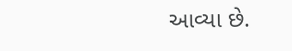આવ્યા છે.